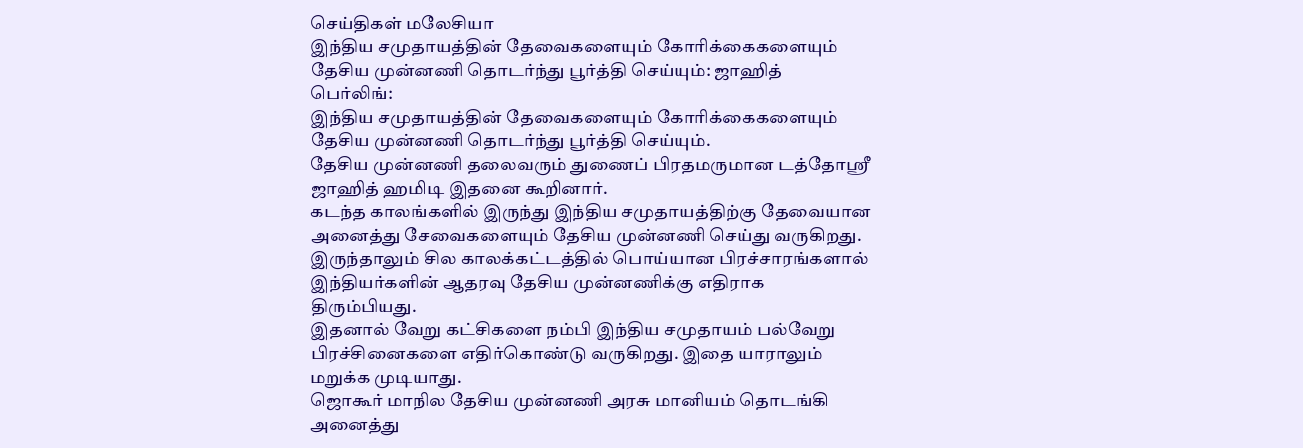செய்திகள் மலேசியா
இந்திய சமுதாயத்தின் தேவைகளையும் கோரிக்கைகளையும் தேசிய முன்னணி தொடர்ந்து பூர்த்தி செய்யும்: ஜாஹித்
பெர்லிங்:
இந்திய சமுதாயத்தின் தேவைகளையும் கோரிக்கைகளையும் தேசிய முன்னணி தொடர்ந்து பூர்த்தி செய்யும்.
தேசிய முன்னணி தலைவரும் துணைப் பிரதமருமான டத்தோஸ்ரீ ஜாஹித் ஹமிடி இதனை கூறினார்.
கடந்த காலங்களில் இருந்து இந்திய சமுதாயத்திற்கு தேவையான அனைத்து சேவைகளையும் தேசிய முன்னணி செய்து வருகிறது.
இருந்தாலும் சில காலக்கட்டத்தில் பொய்யான பிரச்சாரங்களால் இந்தியர்களின் ஆதரவு தேசிய முன்னணிக்கு எதிராக திரும்பியது.
இதனால் வேறு கட்சிகளை நம்பி இந்திய சமுதாயம் பல்வேறு பிரச்சினைகளை எதிர்கொண்டு வருகிறது. இதை யாராலும் மறுக்க முடியாது.
ஜொகூர் மாநில தேசிய முன்னணி அரசு மானியம் தொடங்கி அனைத்து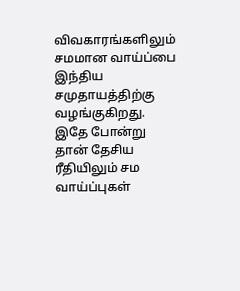விவகாரங்களிலும் சமமான வாய்ப்பை இந்திய சமுதாயத்திற்கு வழங்குகிறது.
இதே போன்று தான் தேசிய ரீதியிலும் சம வாய்ப்புகள்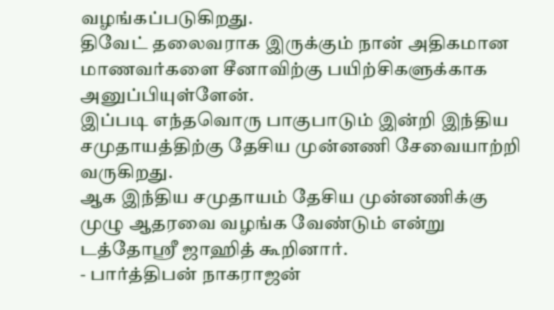வழங்கப்படுகிறது.
திவேட் தலைவராக இருக்கும் நான் அதிகமான மாணவர்களை சீனாவிற்கு பயிற்சிகளுக்காக அனுப்பியுள்ளேன்.
இப்படி எந்தவொரு பாகுபாடும் இன்றி இந்திய சமுதாயத்திற்கு தேசிய முன்னணி சேவையாற்றி வருகிறது.
ஆக இந்திய சமுதாயம் தேசிய முன்னணிக்கு முழு ஆதரவை வழங்க வேண்டும் என்று டத்தோஸ்ரீ ஜாஹித் கூறினார்.
- பார்த்திபன் நாகராஜன்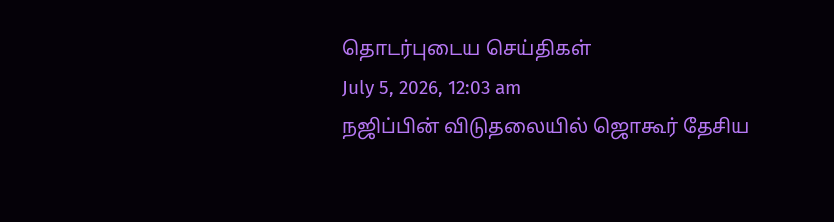தொடர்புடைய செய்திகள்
July 5, 2026, 12:03 am
நஜிப்பின் விடுதலையில் ஜொகூர் தேசிய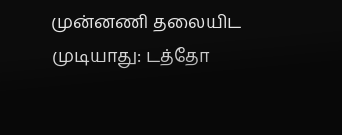முன்னணி தலையிட முடியாது: டத்தோ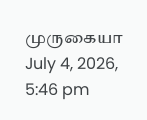முருகையா
July 4, 2026, 5:46 pm